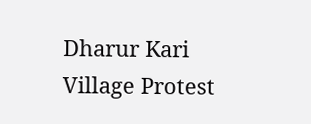Dharur Kari Village Protest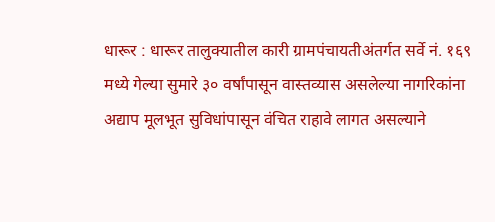धारूर : धारूर तालुक्यातील कारी ग्रामपंचायतीअंतर्गत सर्वे नं. १६९ मध्ये गेल्या सुमारे ३० वर्षांपासून वास्तव्यास असलेल्या नागरिकांना अद्याप मूलभूत सुविधांपासून वंचित राहावे लागत असल्याने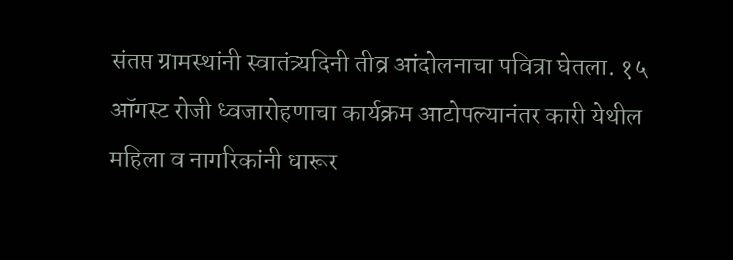संतप्त ग्रामस्थांनी स्वातंत्र्यदिनी तीव्र आंदोलनाचा पवित्रा घेतला. १५ ऑगस्ट रोजी ध्वजारोहणाचा कार्यक्रम आटोपल्यानंतर कारी येथील महिला व नागरिकांनी धारूर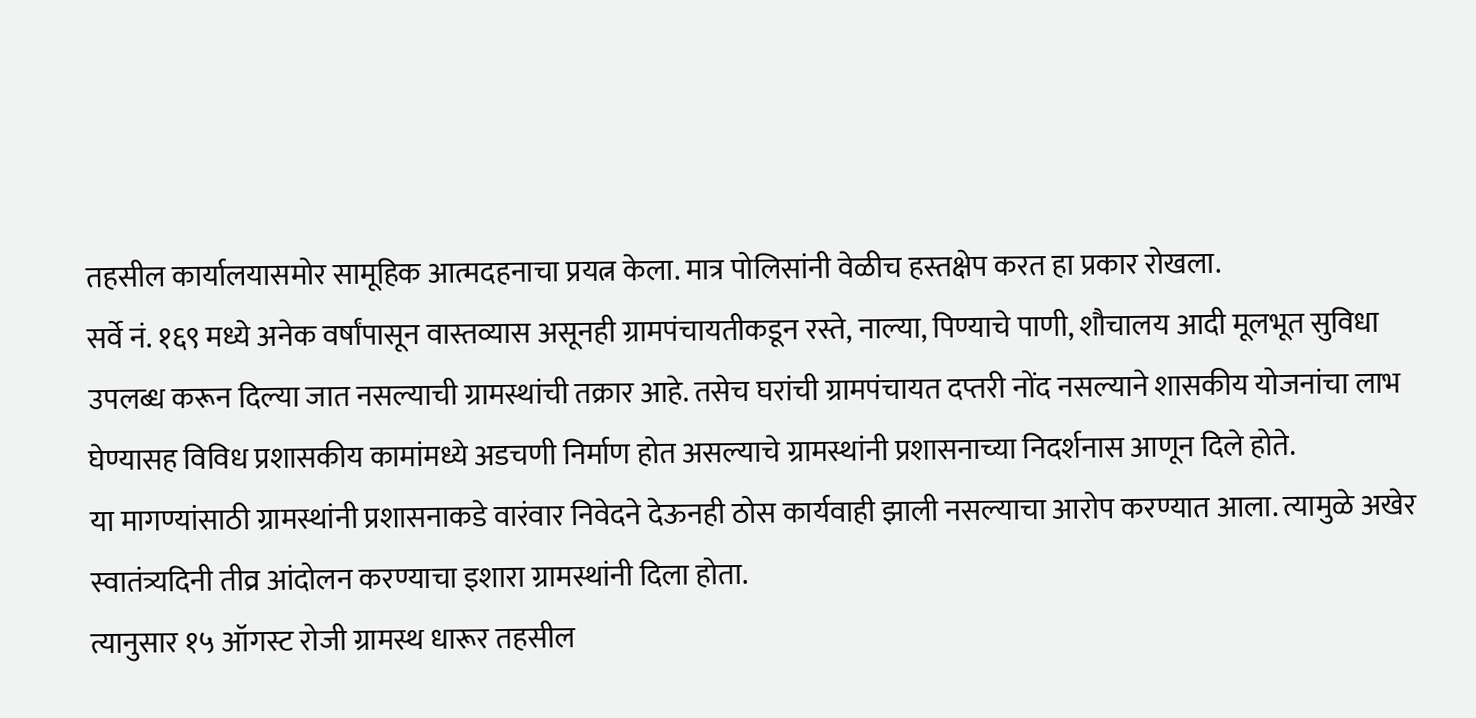तहसील कार्यालयासमोर सामूहिक आत्मदहनाचा प्रयत्न केला. मात्र पोलिसांनी वेळीच हस्तक्षेप करत हा प्रकार रोखला.
सर्वे नं. १६९ मध्ये अनेक वर्षांपासून वास्तव्यास असूनही ग्रामपंचायतीकडून रस्ते, नाल्या, पिण्याचे पाणी, शौचालय आदी मूलभूत सुविधा उपलब्ध करून दिल्या जात नसल्याची ग्रामस्थांची तक्रार आहे. तसेच घरांची ग्रामपंचायत दप्तरी नोंद नसल्याने शासकीय योजनांचा लाभ घेण्यासह विविध प्रशासकीय कामांमध्ये अडचणी निर्माण होत असल्याचे ग्रामस्थांनी प्रशासनाच्या निदर्शनास आणून दिले होते.
या मागण्यांसाठी ग्रामस्थांनी प्रशासनाकडे वारंवार निवेदने देऊनही ठोस कार्यवाही झाली नसल्याचा आरोप करण्यात आला. त्यामुळे अखेर स्वातंत्र्यदिनी तीव्र आंदोलन करण्याचा इशारा ग्रामस्थांनी दिला होता.
त्यानुसार १५ ऑगस्ट रोजी ग्रामस्थ धारूर तहसील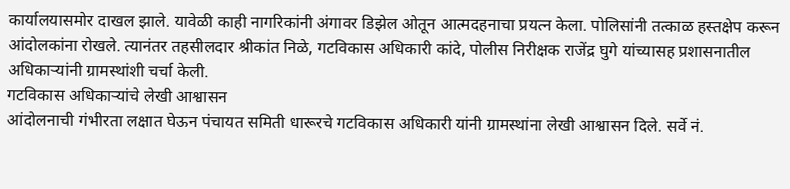कार्यालयासमोर दाखल झाले. यावेळी काही नागरिकांनी अंगावर डिझेल ओतून आत्मदहनाचा प्रयत्न केला. पोलिसांनी तत्काळ हस्तक्षेप करून आंदोलकांना रोखले. त्यानंतर तहसीलदार श्रीकांत निळे, गटविकास अधिकारी कांदे, पोलीस निरीक्षक राजेंद्र घुगे यांच्यासह प्रशासनातील अधिकाऱ्यांनी ग्रामस्थांशी चर्चा केली.
गटविकास अधिकाऱ्यांचे लेखी आश्वासन
आंदोलनाची गंभीरता लक्षात घेऊन पंचायत समिती धारूरचे गटविकास अधिकारी यांनी ग्रामस्थांना लेखी आश्वासन दिले. सर्वे नं.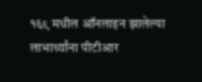१६९ मधील ऑनलाइन झालेल्या लाभार्थ्यांना पीटीआर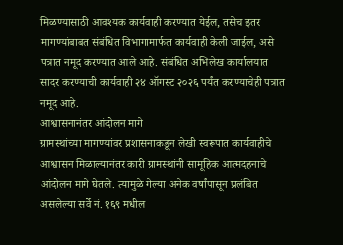मिळण्यासाठी आवश्यक कार्यवाही करण्यात येईल, तसेच इतर मागण्यांबाबत संबंधित विभागामार्फत कार्यवाही केली जाईल, असे पत्रात नमूद करण्यात आले आहे. संबंधित अभिलेख कार्यालयात सादर करण्याची कार्यवाही २४ ऑगस्ट २०२६ पर्यंत करण्याचेही पत्रात नमूद आहे.
आश्वासनानंतर आंदोलन मागे
ग्रामस्थांच्या मागण्यांवर प्रशासनाकडून लेखी स्वरूपात कार्यवाहीचे आश्वासन मिळाल्यानंतर कारी ग्रामस्थांनी सामूहिक आत्मदहनाचे आंदोलन मागे घेतले. त्यामुळे गेल्या अनेक वर्षांपासून प्रलंबित असलेल्या सर्वे नं. १६९ मधील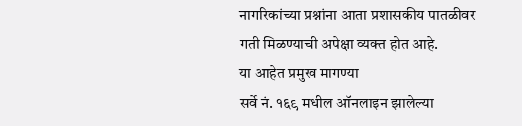नागरिकांच्या प्रश्नांना आता प्रशासकीय पातळीवर गती मिळण्याची अपेक्षा व्यक्त होत आहे.
या आहेत प्रमुख मागण्या
सर्वे नं. १६९ मधील ऑनलाइन झालेल्या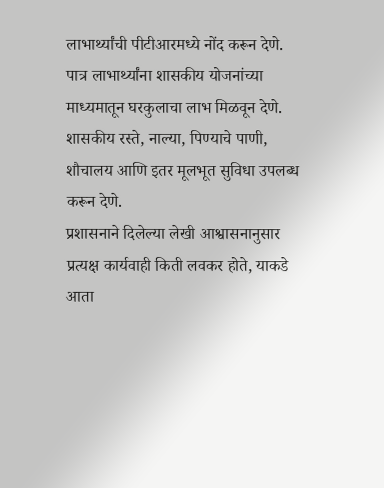लाभार्थ्यांची पीटीआरमध्ये नोंद करून देणे.
पात्र लाभार्थ्यांना शासकीय योजनांच्या माध्यमातून घरकुलाचा लाभ मिळवून देणे.
शासकीय रस्ते, नाल्या, पिण्याचे पाणी, शौचालय आणि इतर मूलभूत सुविधा उपलब्ध करून देणे.
प्रशासनाने दिलेल्या लेखी आश्वासनानुसार प्रत्यक्ष कार्यवाही किती लवकर होते, याकडे आता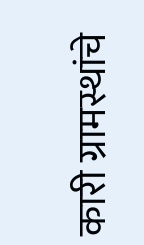कारी ग्रामस्थांचे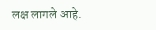लक्ष लागले आहे.